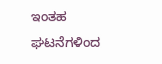ಇಂತಹ ಘಟನೆಗಳಿಂದ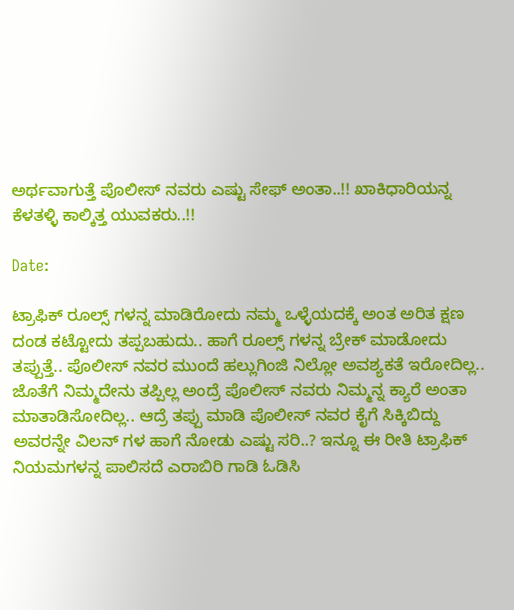ಅರ್ಥವಾಗುತ್ತೆ ಪೊಲೀಸ್ ನವರು ಎಷ್ಟು ಸೇಫ್ ಅಂತಾ..!! ಖಾಕಿಧಾರಿಯನ್ನ ಕೆಳತಳ್ಳಿ ಕಾಲ್ಕಿತ್ತ ಯುವಕರು..!!

Date:

ಟ್ರಾಫಿಕ್ ರೂಲ್ಸ್ ಗಳನ್ನ ಮಾಡಿರೋದು ನಮ್ಮ ಒಳ್ಳೆಯದಕ್ಕೆ ಅಂತ ಅರಿತ ಕ್ಷಣ ದಂಡ ಕಟ್ಟೋದು ತಪ್ಪಬಹುದು.. ಹಾಗೆ ರೂಲ್ಸ್ ಗಳನ್ನ ಬ್ರೇಕ್ ಮಾಡೋದು ತಪ್ಪುತ್ತೆ.. ಪೊಲೀಸ್ ನವರ ಮುಂದೆ ಹಲ್ಲುಗಿಂಜಿ ನಿಲ್ಲೋ ಅವಶ್ಯಕತೆ ಇರೋದಿಲ್ಲ.. ಜೊತೆಗೆ ನಿಮ್ಮದೇನು ತಪ್ಪಿಲ್ಲ ಅಂದ್ರೆ ಪೊಲೀಸ್ ನವರು ನಿಮ್ಮನ್ನ ಕ್ಯಾರೆ ಅಂತಾ ಮಾತಾಡಿಸೋದಿಲ್ಲ.. ಆದ್ರೆ ತಪ್ಪು ಮಾಡಿ ಪೊಲೀಸ್ ನವರ ಕೈಗೆ ಸಿಕ್ಕಿಬಿದ್ದು ಅವರನ್ನೇ ವಿಲನ್ ಗಳ ಹಾಗೆ ನೋಡು ಎಷ್ಟು ಸರಿ..? ಇನ್ನೂ ಈ ರೀತಿ ಟ್ರಾಫಿಕ್ ನಿಯಮಗಳನ್ನ ಪಾಲಿಸದೆ ಎರಾಬಿರಿ ಗಾಡಿ ಓಡಿಸಿ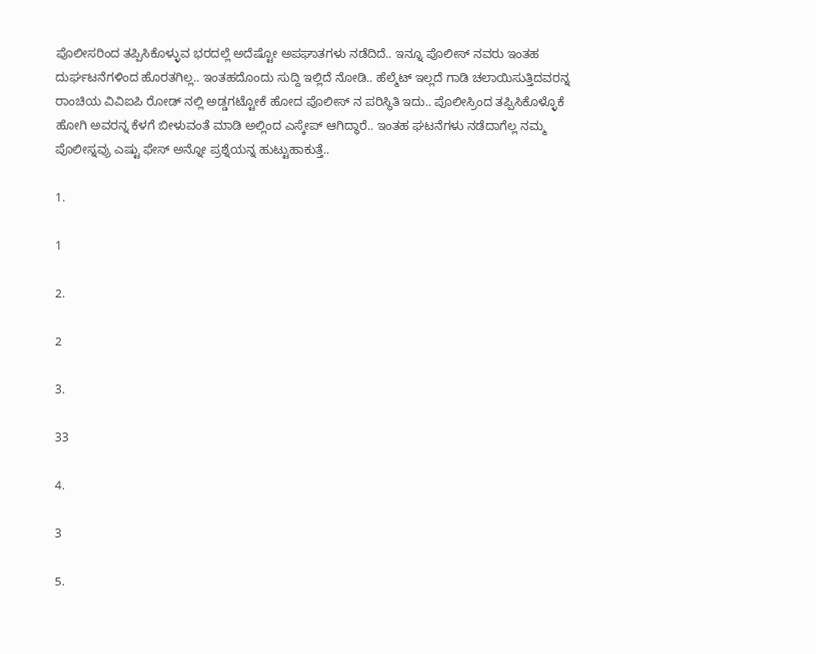ಪೊಲೀಸರಿಂದ ತಪ್ಪಿಸಿಕೊಳ್ಳುವ ಭರದಲ್ಲೆ ಅದೆಷ್ಟೋ ಅಪಘಾತಗಳು ನಡೆದಿದೆ.. ಇನ್ನೂ ಪೊಲೀಸ್ ನವರು ಇಂತಹ ದುರ್ಘಟನೆಗಳಿಂದ ಹೊರತಗಿಲ್ಲ.. ಇಂತಹದೊಂದು ಸುದ್ದಿ ಇಲ್ಲಿದೆ ನೋಡಿ.. ಹೆಲ್ಮೆಟ್ ಇಲ್ಲದೆ ಗಾಡಿ ಚಲಾಯಿಸುತ್ತಿದವರನ್ನ ರಾಂಚಿಯ ವಿವಿಐಪಿ ರೋಡ್ ನಲ್ಲಿ ಅಡ್ಡಗಟ್ಟೋಕೆ ಹೋದ ಪೊಲೀಸ್ ನ ಪರಿಸ್ಥಿತಿ ಇದು.. ಪೊಲೀಸ್ರಿಂದ ತಪ್ಪಿಸಿಕೊಳ್ಳೊಕೆ ಹೋಗಿ ಅವರನ್ನ ಕೆಳಗೆ ಬೀಳುವಂತೆ ಮಾಡಿ ಅಲ್ಲಿಂದ ಎಸ್ಕೇಪ್ ಆಗಿದ್ಧಾರೆ.. ಇಂತಹ ಘಟನೆಗಳು ನಡೆದಾಗೆಲ್ಲ ನಮ್ಮ ಪೊಲೀಸ್ನವ್ರು ಎಷ್ಟು ಫೇಸ್ ಅನ್ನೋ ಪ್ರಶ್ನೆಯನ್ನ ಹುಟ್ಟುಹಾಕುತ್ತೆ..

1.

1

2.

2

3.

33

4.

3

5.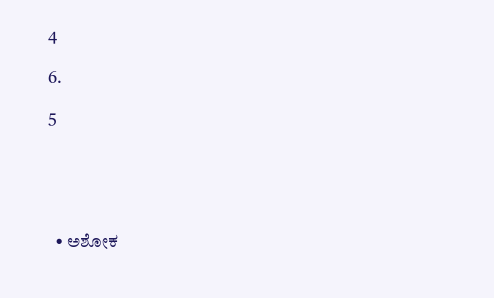4

6.

5





  • ಅಶೋಕ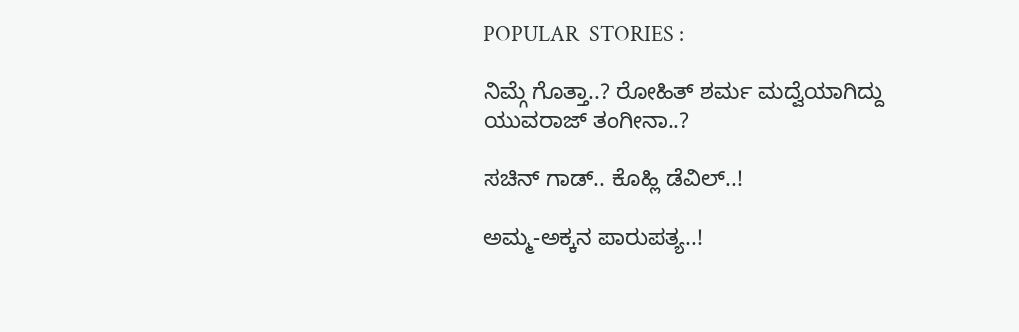POPULAR  STORIES :

ನಿಮ್ಗೆ ಗೊತ್ತಾ..? ರೋಹಿತ್ ಶರ್ಮ ಮದ್ವೆಯಾಗಿದ್ದು ಯುವರಾಜ್ ತಂಗೀನಾ..?

ಸಚಿನ್ ಗಾಡ್.. ಕೊಹ್ಲಿ ಡೆವಿಲ್..!

ಅಮ್ಮ-ಅಕ್ಕನ ಪಾರುಪತ್ಯ..!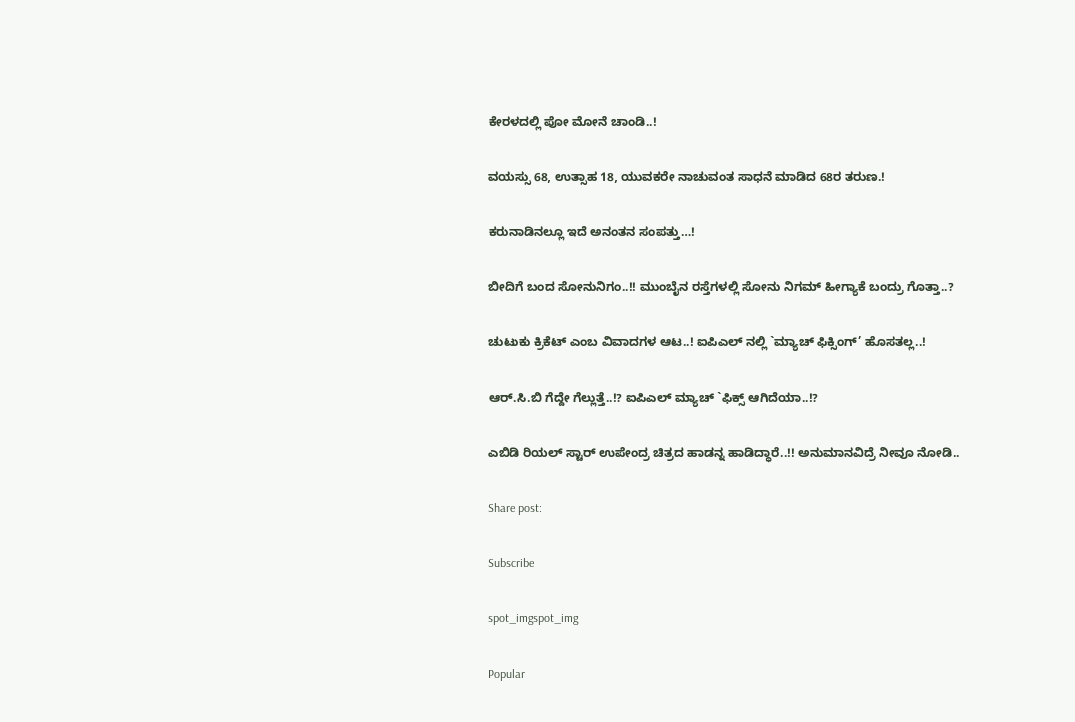ಕೇರಳದಲ್ಲಿ ಪೋ ಮೋನೆ ಚಾಂಡಿ..!

ವಯಸ್ಸು 68, ಉತ್ಸಾಹ 18, ಯುವಕರೇ ನಾಚುವಂತ ಸಾಧನೆ ಮಾಡಿದ 68ರ ತರುಣ.!

ಕರುನಾಡಿನಲ್ಲೂ ಇದೆ ಅನಂತನ ಸಂಪತ್ತು…!

ಬೀದಿಗೆ ಬಂದ ಸೋನುನಿಗಂ..!! ಮುಂಬೈನ ರಸ್ತೆಗಳಲ್ಲಿ ಸೋನು ನಿಗಮ್ ಹೀಗ್ಯಾಕೆ ಬಂದ್ರು ಗೊತ್ತಾ..?

ಚುಟುಕು ಕ್ರಿಕೆಟ್ ಎಂಬ ವಿವಾದಗಳ ಆಟ..! ಐಪಿಎಲ್ ನಲ್ಲಿ `ಮ್ಯಾಚ್ ಫಿಕ್ಸಿಂಗ್’ ಹೊಸತಲ್ಲ..!

ಆರ್.ಸಿ.ಬಿ ಗೆದ್ದೇ ಗೆಲ್ಲುತ್ತೆ..!? ಐಪಿಎಲ್ ಮ್ಯಾಚ್ `ಫಿಕ್ಸ್ ಆಗಿದೆಯಾ..!?

ಎಬಿಡಿ ರಿಯಲ್ ಸ್ಟಾರ್ ಉಪೇಂದ್ರ ಚಿತ್ರದ ಹಾಡನ್ನ ಹಾಡಿದ್ಧಾರೆ..!! ಅನುಮಾನವಿದ್ರೆ ನೀವೂ ನೋಡಿ..

Share post:

Subscribe

spot_imgspot_img

Popular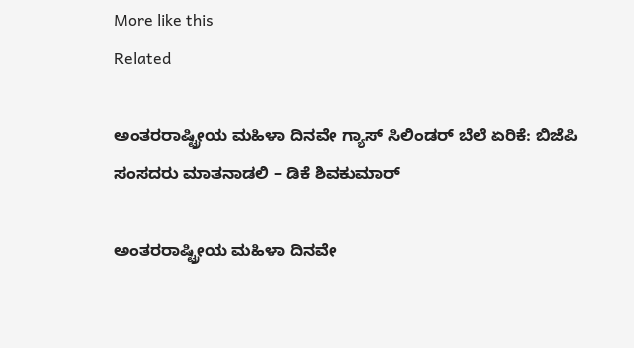More like this
Related

ಅಂತರರಾಷ್ಟ್ರೀಯ ಮಹಿಳಾ ದಿನವೇ ಗ್ಯಾಸ್ ಸಿಲಿಂಡರ್ ಬೆಲೆ ಏರಿಕೆ: ಬಿಜೆಪಿ ಸಂಸದರು ಮಾತನಾಡಲಿ – ಡಿಕೆ ಶಿವಕುಮಾರ್

ಅಂತರರಾಷ್ಟ್ರೀಯ ಮಹಿಳಾ ದಿನವೇ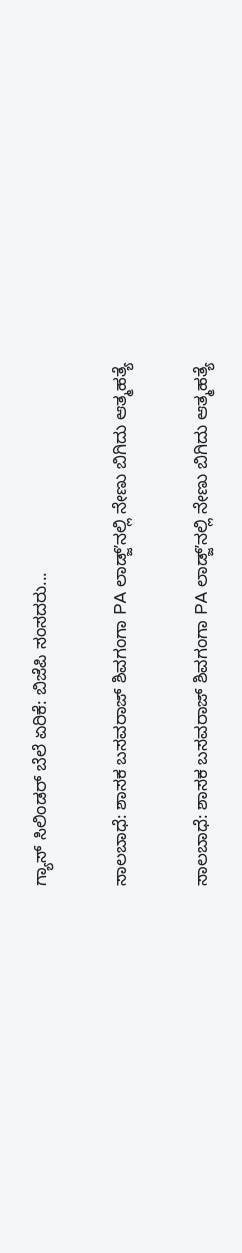ಗ್ಯಾಸ್ ಸಿಲಿಂಡರ್ ಬೆಲೆ ಏರಿಕೆ: ಬಿಜೆಪಿ ಸಂಸದರು...

ಸಾಲಬಾಧೆ: ಶಾಸಕ ಬಸವರಾಜ್ ಶಿವಗಂಗಾ PA ಲಾಡ್ಜ್ʼನಲ್ಲಿ ನೇಣು ಬಿಗಿದು ಆತ್ಮಹತ್ಯೆ

ಸಾಲಬಾಧೆ: ಶಾಸಕ ಬಸವರಾಜ್ ಶಿವಗಂಗಾ PA ಲಾಡ್ಜ್ʼನಲ್ಲಿ ನೇಣು ಬಿಗಿದು ಆತ್ಮಹತ್ಯೆ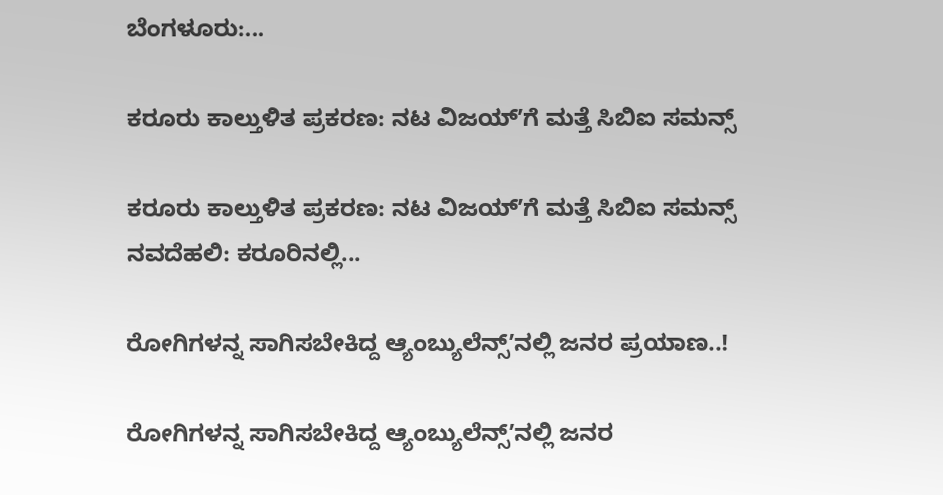ಬೆಂಗಳೂರು:...

ಕರೂರು ಕಾಲ್ತುಳಿತ ಪ್ರಕರಣ: ನಟ ವಿಜಯ್ʼಗೆ ಮತ್ತೆ ಸಿಬಿಐ ಸಮನ್ಸ್

ಕರೂರು ಕಾಲ್ತುಳಿತ ಪ್ರಕರಣ: ನಟ ವಿಜಯ್ʼಗೆ ಮತ್ತೆ ಸಿಬಿಐ ಸಮನ್ಸ್ ನವದೆಹಲಿ: ಕರೂರಿನಲ್ಲಿ...

ರೋಗಿಗಳನ್ನ ಸಾಗಿಸಬೇಕಿದ್ದ ಆ್ಯಂಬ್ಯುಲೆನ್ಸ್‌ʼನಲ್ಲಿ ಜನರ ಪ್ರಯಾಣ..!

ರೋಗಿಗಳನ್ನ ಸಾಗಿಸಬೇಕಿದ್ದ ಆ್ಯಂಬ್ಯುಲೆನ್ಸ್‌ʼನಲ್ಲಿ ಜನರ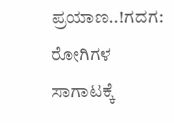ಪ್ರಯಾಣ..!ಗದಗ: ರೋಗಿಗಳ ಸಾಗಾಟಕ್ಕೆ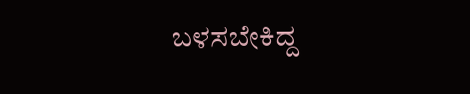ಬಳಸಬೇಕಿದ್ದ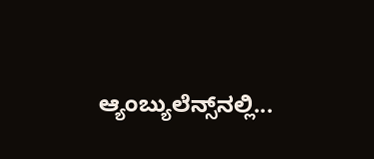ಆ್ಯಂಬ್ಯುಲೆನ್ಸ್‌ನಲ್ಲಿ...